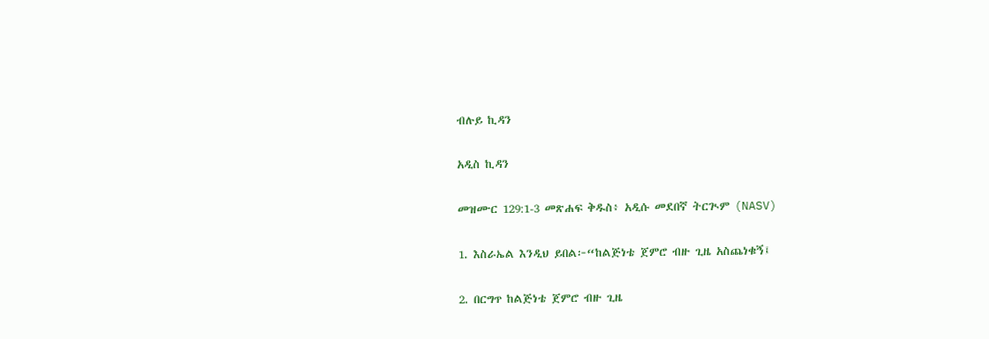ብሉይ ኪዳን

አዲስ ኪዳን

መዝሙር 129:1-3 መጽሐፍ ቅዱስ፥ አዲሱ መደበኛ ትርጒም (NASV)

1. እስራኤል እንዲህ ይበል፦“ከልጅነቴ ጀምሮ ብዙ ጊዜ አስጨነቁኝ፤

2. በርግጥ ከልጅነቴ ጀምሮ ብዙ ጊዜ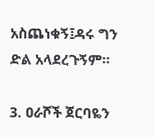አስጨነቁኝ፤ዳሩ ግን ድል አላደረጉኝም።

3. ዐራሾች ጀርባዬን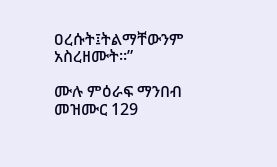ዐረሱት፤ትልማቸውንም አስረዘሙት።”

ሙሉ ምዕራፍ ማንበብ መዝሙር 129